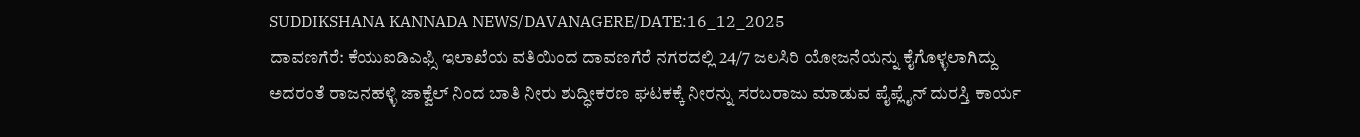SUDDIKSHANA KANNADA NEWS/DAVANAGERE/DATE:16_12_2025
ದಾವಣಗೆರೆ: ಕೆಯುಐಡಿಎಫ್ಸಿ ಇಲಾಖೆಯ ವತಿಯಿಂದ ದಾವಣಗೆರೆ ನಗರದಲ್ಲಿ 24/7 ಜಲಸಿರಿ ಯೋಜನೆಯನ್ನು ಕೈಗೊಳ್ಳಲಾಗಿದ್ದು ಅದರಂತೆ ರಾಜನಹಳ್ಳಿ ಜಾಕ್ವೆಲ್ ನಿಂದ ಬಾತಿ ನೀರು ಶುದ್ಧೀಕರಣ ಘಟಕಕ್ಕೆ ನೀರನ್ನು ಸರಬರಾಜು ಮಾಡುವ ಪೈಪ್ಲೈನ್ ದುರಸ್ತಿ ಕಾರ್ಯ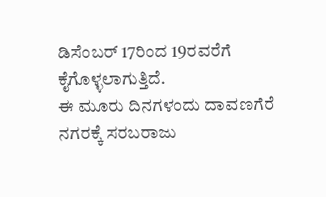ಡಿಸೆಂಬರ್ 17ರಿಂದ 19ರವರೆಗೆ ಕೈಗೊಳ್ಳಲಾಗುತ್ತಿದೆ.
ಈ ಮೂರು ದಿನಗಳಂದು ದಾವಣಗೆರೆ ನಗರಕ್ಕೆ ಸರಬರಾಜು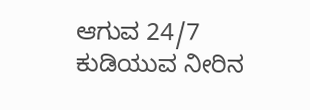ಆಗುವ 24/7 ಕುಡಿಯುವ ನೀರಿನ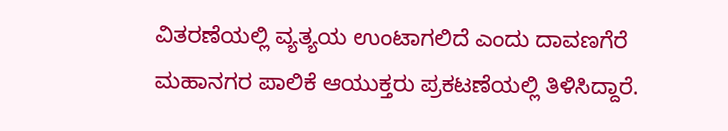ವಿತರಣೆಯಲ್ಲಿ ವ್ಯತ್ಯಯ ಉಂಟಾಗಲಿದೆ ಎಂದು ದಾವಣಗೆರೆ ಮಹಾನಗರ ಪಾಲಿಕೆ ಆಯುಕ್ತರು ಪ್ರಕಟಣೆಯಲ್ಲಿ ತಿಳಿಸಿದ್ದಾರೆ.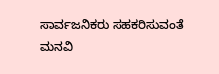ಸಾರ್ವಜನಿಕರು ಸಹಕರಿಸುವಂತೆ ಮನವಿ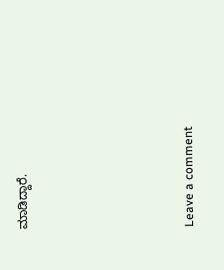ಮಾಡಿದ್ದಾರೆ.





Leave a comment